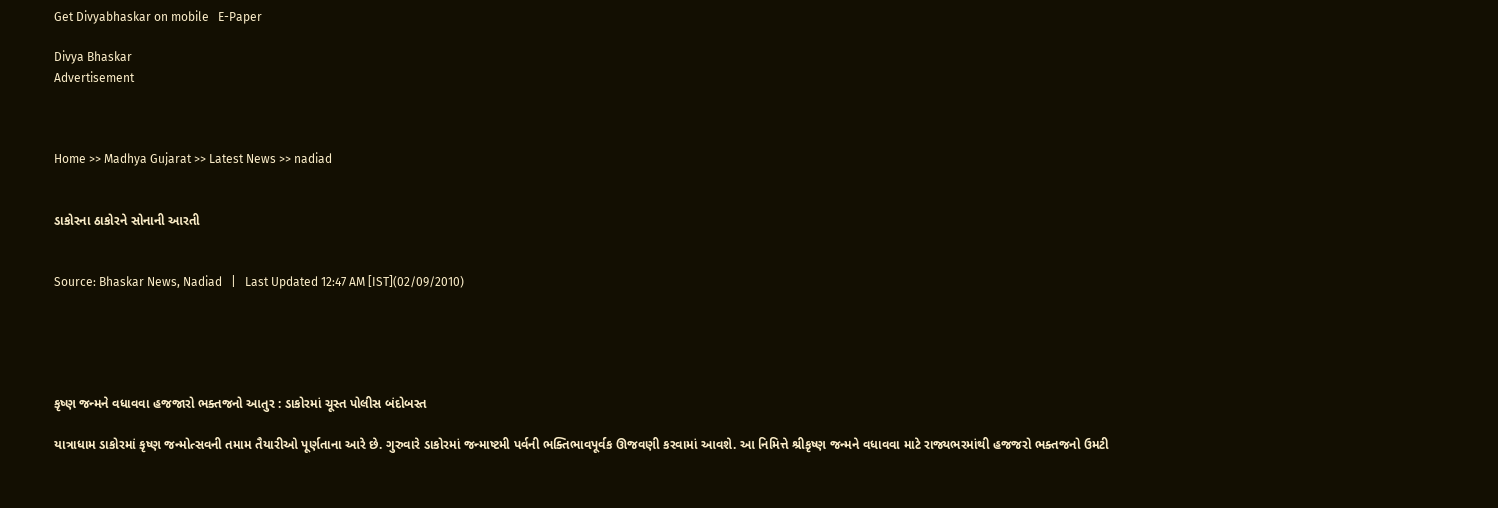Get Divyabhaskar on mobile   E-Paper

Divya Bhaskar
Advertisement



Home >> Madhya Gujarat >> Latest News >> nadiad


ડાકોરના ઠાકોરને સોનાની આરતી


Source: Bhaskar News, Nadiad   |   Last Updated 12:47 AM [IST](02/09/2010)





કૃષ્ણ જન્મને વધાવવા હજજારો ભક્તજનો આતુર : ડાકોરમાં ચૂસ્ત પોલીસ બંદોબસ્ત

યાત્રાધામ ડાકોરમાં કૃષ્ણ જન્મોત્સવની તમામ તૈયારીઓ પૂર્ણતાના આરે છે. ગુરુવારે ડાકોરમાં જન્માષ્ટમી પર્વની ભક્તિભાવપૂર્વક ઊજવણી કરવામાં આવશે. આ નિમિત્તે શ્રીકૃષ્ણ જન્મને વધાવવા માટે રાજ્યભરમાંથી હજજરો ભક્તજનો ઉમટી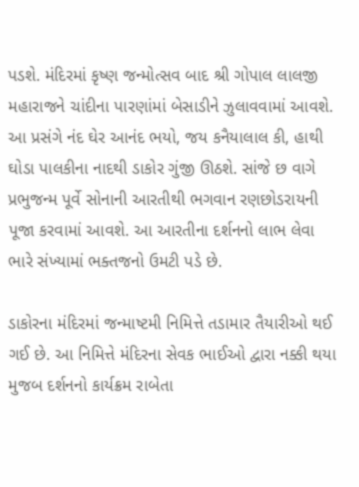પડશે. મંદિરમાં કૃષ્ણ જન્મોત્સવ બાદ શ્રી ગોપાલ લાલજી મહારાજને ચાંદીના પારણાંમાં બેસાડીને ઝુલાવવામાં આવશે. આ પ્રસંગે નંદ ઘેર આનંદ ભયો, જય કનૈયાલાલ કી, હાથી ઘોડા પાલકીના નાદથી ડાકોર ગુંજી ઊઠશે. સાંજે છ વાગે પ્રભુજન્મ પૂર્વે સોનાની આરતીથી ભગવાન રણછોડરાયની પૂજા કરવામાં આવશે. આ આરતીના દર્શનનો લાભ લેવા ભારે સંખ્યામાં ભક્તજનો ઉમટી પડે છે.

ડાકોરના મંદિરમાં જન્માષ્ટમી નિમિત્તે તડામાર તૈયારીઓ થઈ ગઈ છે. આ નિમિત્તે મંદિરના સેવક ભાઈઓ દ્વારા નક્કી થયા મુજબ દર્શનનો કાર્યક્રમ રાબેતા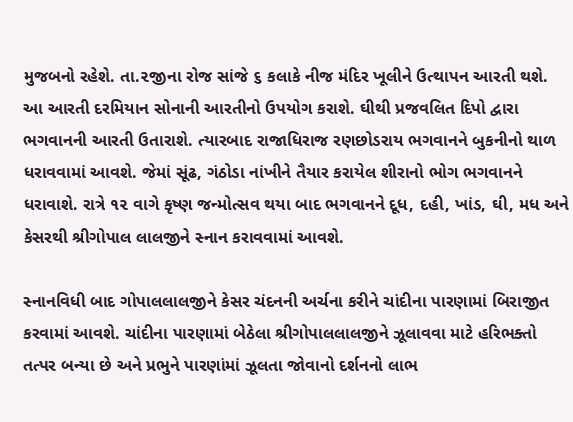મુજબનો રહેશે. તા.૨જીના રોજ સાંજે ૬ કલાકે નીજ મંદિર ખૂલીને ઉત્થાપન આરતી થશે. આ આરતી દરમિયાન સોનાની આરતીનો ઉપયોગ કરાશે. ઘીથી પ્રજવલિત દિપો દ્વારા ભગવાનની આરતી ઉતારાશે. ત્યારબાદ રાજાધિરાજ રણછોડરાય ભગવાનને બુકનીનો થાળ ધરાવવામાં આવશે. જેમાં સૂંઢ, ગંઠોડા નાંખીને તૈયાર કરાયેલ શીરાનો ભોગ ભગવાનને ધરાવાશે. રાત્રે ૧૨ વાગે કૃષ્ણ જન્મોત્સવ થયા બાદ ભગવાનને દૂધ, દહી, ખાંડ, ઘી, મધ અને કેસરથી શ્રીગોપાલ લાલજીને સ્નાન કરાવવામાં આવશે.

સ્નાનવિધી બાદ ગોપાલલાલજીને કેસર ચંદનની અર્ચના કરીને ચાંદીના પારણામાં બિરાજીત કરવામાં આવશે. ચાંદીના પારણામાં બેઠેલા શ્રીગોપાલલાલજીને ઝૂલાવવા માટે હરિભક્તો તત્પર બન્યા છે અને પ્રભુને પારણાંમાં ઝૂલતા જોવાનો દર્શનનો લાભ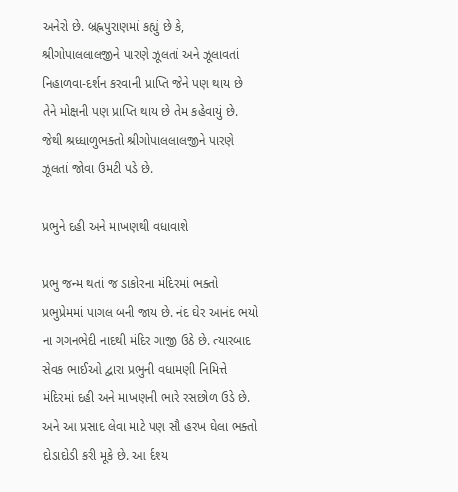અનેરો છે. બ્રહ્નપુરાણમાં કહ્યું છે કે, શ્રીગોપાલલાલજીને પારણે ઝૂલતાં અને ઝૂલાવતાં નિહાળવા-દર્શન કરવાની પ્રાપ્તિ જેને પણ થાય છે તેને મોક્ષની પણ પ્રાપ્તિ થાય છે તેમ કહેવાયું છે. જેથી શ્રધ્ધાળુભક્તો શ્રીગોપાલલાલજીને પારણે ઝૂલતાં જોવા ઉમટી પડે છે.

પ્રભુને દહી અને માખણથી વધાવાશે

પ્રભુ જન્મ થતાં જ ડાકોરના મંદિરમાં ભક્તો પ્રભુપ્રેમમાં પાગલ બની જાય છે. નંદ ઘેર આનંદ ભયો ના ગગનભેદી નાદથી મંદિર ગાજી ઉઠે છે. ત્યારબાદ સેવક ભાઈઓ દ્વારા પ્રભુની વધામણી નિમિત્તે મંદિરમાં દહી અને માખણની ભારે રસછોળ ઉડે છે. અને આ પ્રસાદ લેવા માટે પણ સૌ હરખ ઘેલા ભક્તો દોડાદોડી કરી મૂકે છે. આ ર્દશ્ય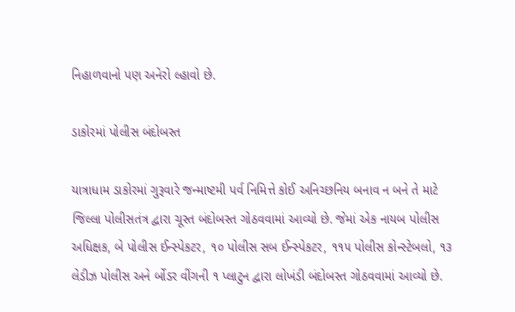નિહાળવાનો પણ અનેરો લ્હાવો છે.

ડાકોરમાં પોલીસ બંદોબસ્ત

યાત્રાધામ ડાકોરમાં ગુરૂવારે જન્માષ્ટમી પર્વ નિમિત્તે કોઈ અનિચ્છનિય બનાવ ન બને તે માટે જિલ્લા પોલીસતંત્ર દ્વારા ચૂસ્ત બંદોબસ્ત ગોઠવવામાં આવ્યો છે. જેમાં એક નાયબ પોલીસ અધિક્ષક, બે પોલીસ ઈન્સ્પેકટર, ૧૦ પોલીસ સબ ઈન્સ્પેકટર, ૧૧૫ પોલીસ કોન્સ્ટેબલો, ૧૩ લેડીઝ પોલીસ અને ર્બોડર વીંગની ૧ પ્લાટુન દ્વારા લોખંડી બંદોબસ્ત ગોઠવવામાં આવ્યો છે.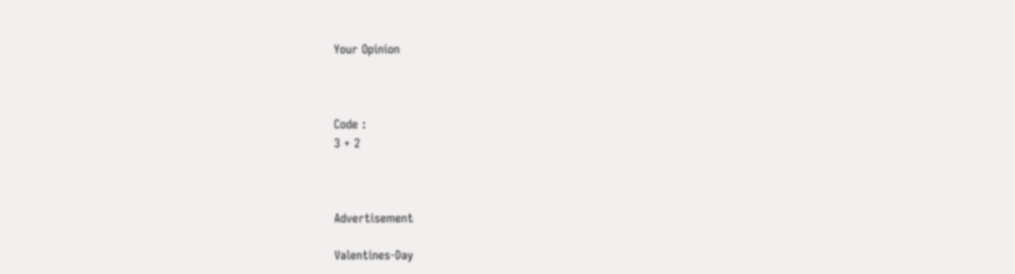Your Opinion



Code :
3 + 2



Advertisement

Valentines-Day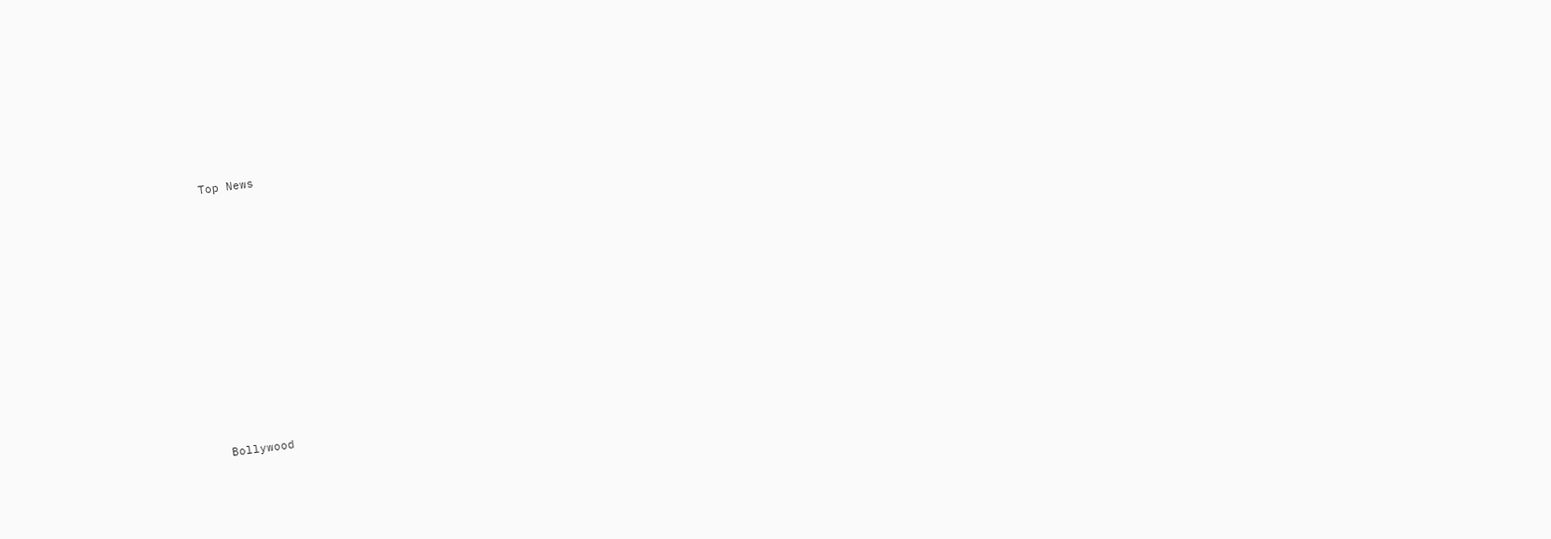Top News











Bollywood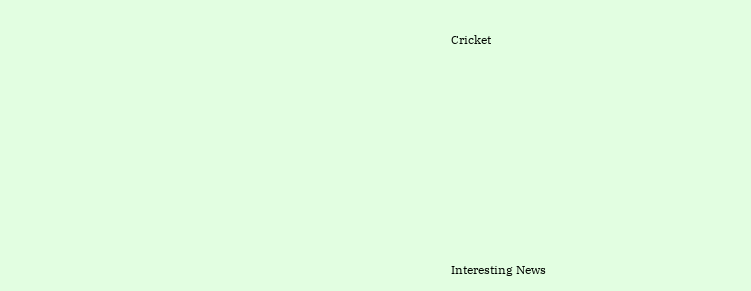Cricket











Interesting News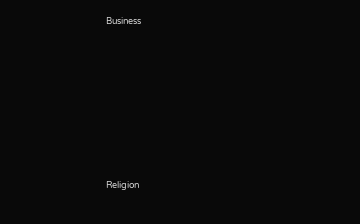Business











Religion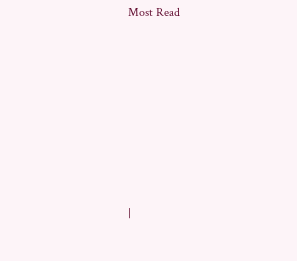Most Read













|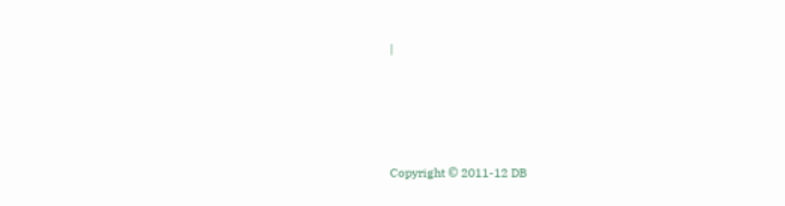|




Copyright © 2011-12 DB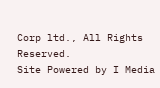Corp ltd., All Rights Reserved.
Site Powered by I Media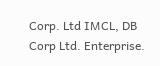Corp. Ltd IMCL, DB Corp Ltd. Enterprise.